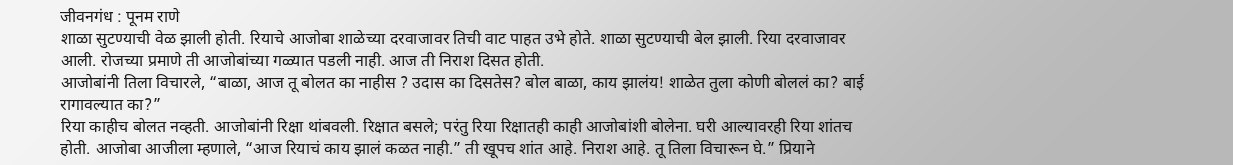जीवनगंध : पूनम राणे
शाळा सुटण्याची वेळ झाली होती. रियाचे आजोबा शाळेच्या दरवाजावर तिची वाट पाहत उभे होते. शाळा सुटण्याची बेल झाली. रिया दरवाजावर आली. रोजच्या प्रमाणे ती आजोबांच्या गळ्यात पडली नाही. आज ती निराश दिसत होती.
आजोबांनी तिला विचारले, “बाळा, आज तू बोलत का नाहीस ? उदास का दिसतेस? बोल बाळा, काय झालंय! शाळेत तुला कोणी बोललं का? बाई रागावल्यात का?”
रिया काहीच बोलत नव्हती. आजोबांनी रिक्षा थांबवली. रिक्षात बसले; परंतु रिया रिक्षातही काही आजोबांशी बोलेना. घरी आल्यावरही रिया शांतच होती. आजोबा आजीला म्हणाले, “आज रियाचं काय झालं कळत नाही.” ती खूपच शांत आहे. निराश आहे. तू तिला विचारून घे.” प्रियाने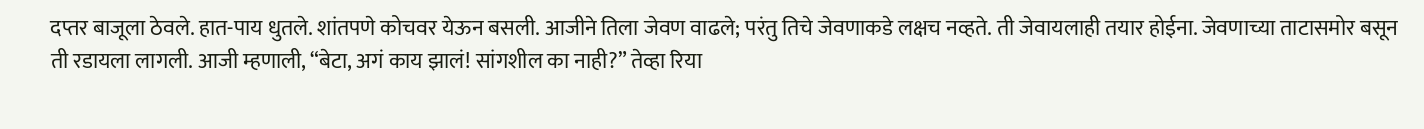दप्तर बाजूला ठेवले. हात-पाय धुतले. शांतपणे कोचवर येऊन बसली. आजीने तिला जेवण वाढले; परंतु तिचे जेवणाकडे लक्षच नव्हते. ती जेवायलाही तयार होईना. जेवणाच्या ताटासमोर बसून ती रडायला लागली. आजी म्हणाली, “बेटा, अगं काय झालं! सांगशील का नाही?” तेव्हा रिया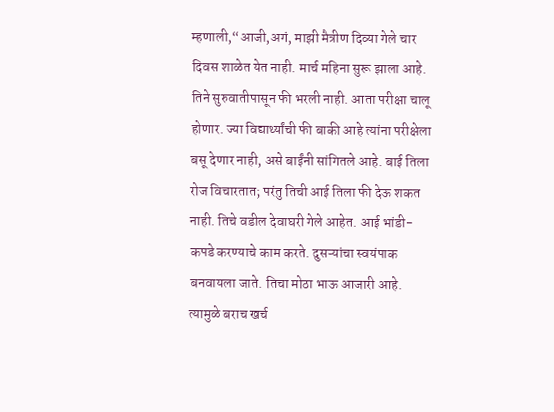म्हणाली,“आजी,अगं, माझी मैत्रीण दिव्या गेले चार दिवस शाळेत येत नाही. मार्च महिना सुरू झाला आहे. तिने सुरुवातीपासून फी भरली नाही. आता परीक्षा चालू होणार. ज्या विद्यार्थ्यांची फी बाकी आहे त्यांना परीक्षेला बसू देणार नाही, असे बाईंनी सांगितले आहे. बाई तिला रोज विचारतात; परंतु तिची आई तिला फी देऊ शकत नाही. तिचे वडील देवाघरी गेले आहेत. आई भांडी-कपडे करण्याचे काम करते. दुसऱ्यांचा स्वयंपाक बनवायला जाते. तिचा मोठा भाऊ आजारी आहे. त्यामुळे बराच खर्च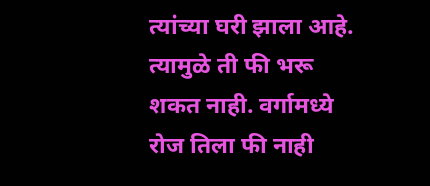त्यांच्या घरी झाला आहे. त्यामुळे ती फी भरू शकत नाही. वर्गामध्ये रोज तिला फी नाही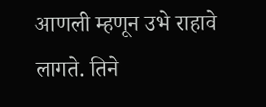आणली म्हणून उभे राहावे लागते. तिने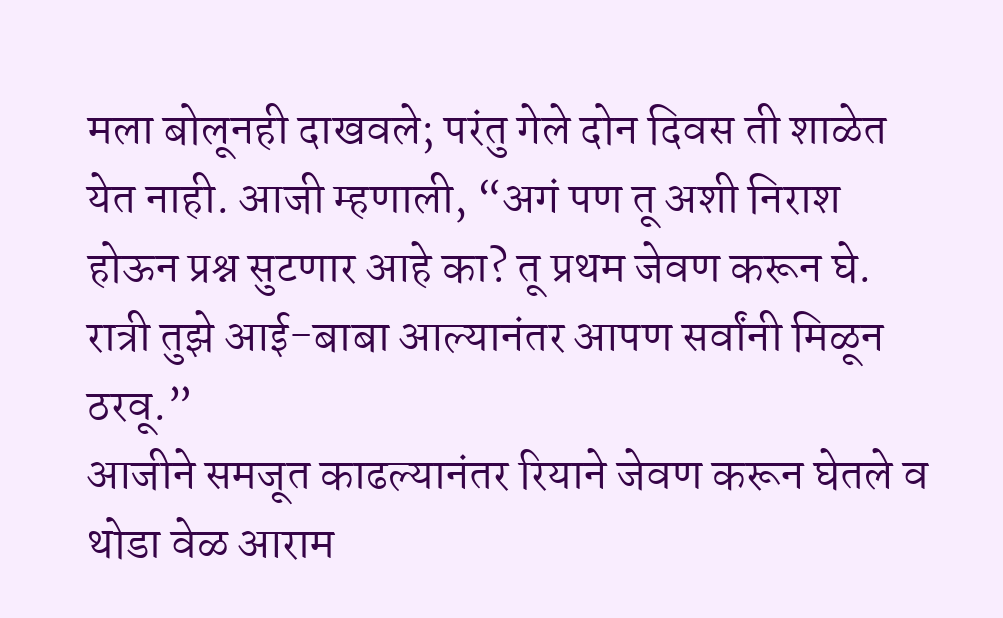मला बोलूनही दाखवले; परंतु गेले दोन दिवस ती शाळेत येत नाही. आजी म्हणाली, “अगं पण तू अशी निराश होऊन प्रश्न सुटणार आहे का? तू प्रथम जेवण करून घे. रात्री तुझे आई-बाबा आल्यानंतर आपण सर्वांनी मिळून ठरवू.”
आजीने समजूत काढल्यानंतर रियाने जेवण करून घेतले व थोडा वेळ आराम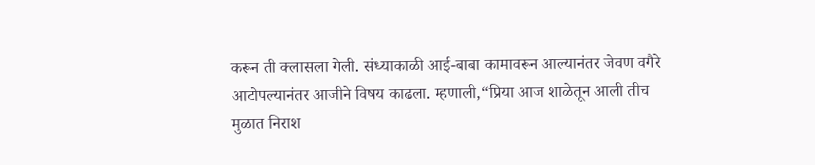करून ती क्लासला गेली. संध्याकाळी आई-बाबा कामावरून आल्यानंतर जेवण वगैरे आटोपल्यानंतर आजीने विषय काढला. म्हणाली,“प्रिया आज शाळेतून आली तीच मुळात निराश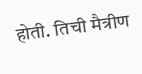होती. तिची मैत्रीण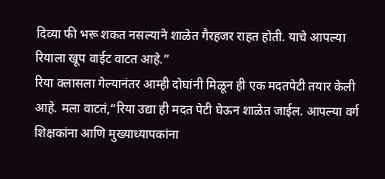दिव्या फी भरू शकत नसल्याने शाळेत गैरहजर राहत होती. याचे आपल्या रियाला खूप वाईट वाटत आहे.”
रिया क्लासला गेल्यानंतर आम्ही दोघांनी मिळून ही एक मदतपेटी तयार केली आहे. मला वाटतं,“रिया उद्या ही मदत पेटी घेऊन शाळेत जाईल. आपल्या वर्ग शिक्षकांना आणि मुख्याध्यापकांना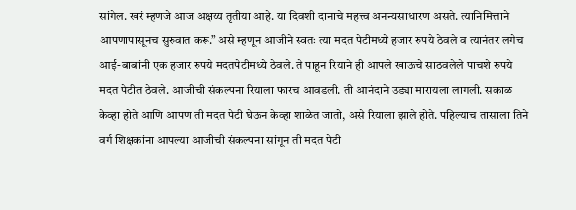सांगेल. खरं म्हणजे आज अक्षय्य तृतीया आहे. या दिवशी दानाचे महत्त्व अनन्यसाधारण असते. त्यानिमित्ताने आपणापासूनच सुरुवात करू.” असे म्हणून आजीने स्वतः त्या मदत पेटीमध्ये हजार रुपये ठेवले व त्यानंतर लगेच आई-बाबांनी एक हजार रुपये मदतपेटीमध्ये ठेवले. ते पाहून रियाने ही आपले खाऊचे साठवलेले पाचशे रुपये मदत पेटीत ठेवले. आजीची संकल्पना रियाला फारच आवडली. ती आनंदाने उड्या मारायला लागली. सकाळ केव्हा होते आणि आपण ती मदत पेटी घेऊन केव्हा शाळेत जातो, असे रियाला झाले होते. पहिल्याच तासाला तिने वर्ग शिक्षकांना आपल्या आजीची संकल्पना सांगून ती मदत पेटी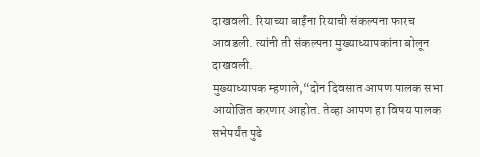दाखवली. रियाच्या बाईंना रियाची संकल्पना फारच आवडली. त्यांनी ती संकल्पना मुख्याध्यापकांना बोलून दाखवली.
मुख्याध्यापक म्हणाले,“दोन दिवसात आपण पालक सभा आयोजित करणार आहोत. तेव्हा आपण हा विषय पालक सभेपर्यंत पुढे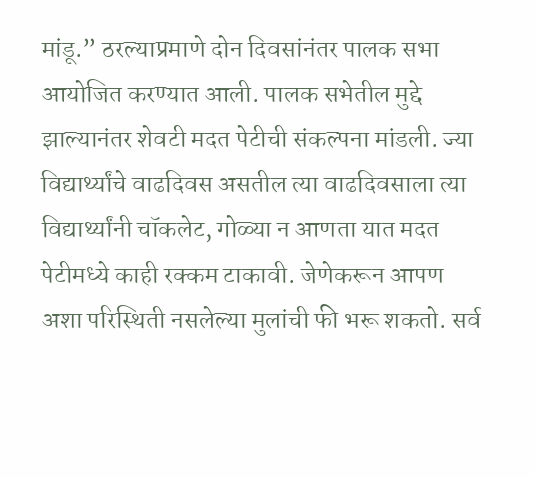मांडू.” ठरल्याप्रमाणे दोन दिवसांनंतर पालक सभा आयोजित करण्यात आली. पालक सभेतील मुद्दे झाल्यानंतर शेवटी मदत पेटीची संकल्पना मांडली. ज्या विद्यार्थ्यांचे वाढदिवस असतील त्या वाढदिवसाला त्या विद्यार्थ्यांनी चॉकलेट, गोळ्या न आणता यात मदत पेटीमध्ये काही रक्कम टाकावी. जेणेकरून आपण अशा परिस्थिती नसलेल्या मुलांची फी भरू शकतो. सर्व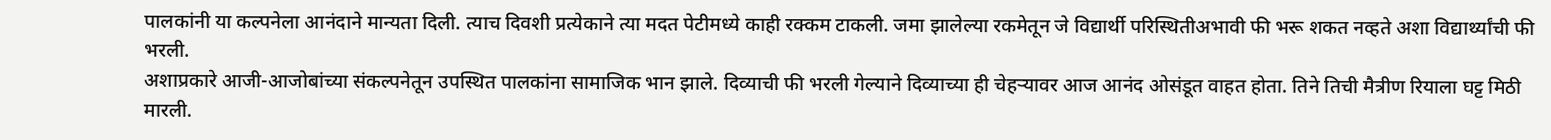पालकांनी या कल्पनेला आनंदाने मान्यता दिली. त्याच दिवशी प्रत्येकाने त्या मदत पेटीमध्ये काही रक्कम टाकली. जमा झालेल्या रकमेतून जे विद्यार्थी परिस्थितीअभावी फी भरू शकत नव्हते अशा विद्यार्थ्यांची फी भरली.
अशाप्रकारे आजी-आजोबांच्या संकल्पनेतून उपस्थित पालकांना सामाजिक भान झाले. दिव्याची फी भरली गेल्याने दिव्याच्या ही चेहऱ्यावर आज आनंद ओसंडूत वाहत होता. तिने तिची मैत्रीण रियाला घट्ट मिठी मारली.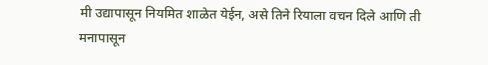मी उद्यापासून नियमित शाळेत येईन, असे तिने रियाला वचन दिले आणि ती मनापासून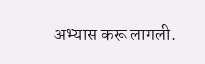अभ्यास करू लागली.